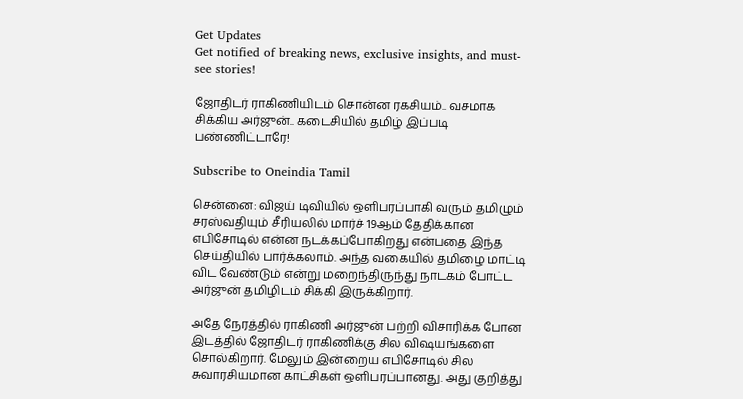Get Updates
Get notified of breaking news, exclusive insights, and must-see stories!

ஜோதிடர் ராகிணியிடம் சொன்ன ரகசியம்.. வசமாக சிக்கிய அர்ஜுன்.. கடைசியில் தமிழ் இப்படி பண்ணிட்டாரே!

Subscribe to Oneindia Tamil

சென்னை: விஜய் டிவியில் ஒளிபரப்பாகி வரும் தமிழும் சரஸ்வதியும் சீரியலில் மார்ச் 19ஆம் தேதிக்கான எபிசோடில் என்ன நடக்கப்போகிறது என்பதை இந்த செய்தியில் பார்க்கலாம். அந்த வகையில் தமிழை மாட்டி விட வேண்டும் என்று மறைந்திருந்து நாடகம் போட்ட அர்ஜுன் தமிழிடம் சிக்கி இருக்கிறார்.

அதே நேரத்தில் ராகிணி அர்ஜுன் பற்றி விசாரிக்க போன இடத்தில் ஜோதிடர் ராகிணிக்கு சில விஷயங்களை சொல்கிறார். மேலும் இன்றைய எபிசோடில் சில சுவாரசியமான காட்சிகள் ஒளிபரப்பானது. அது குறித்து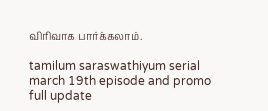விரிவாக பார்க்கலாம்.

tamilum saraswathiyum serial march 19th episode and promo full update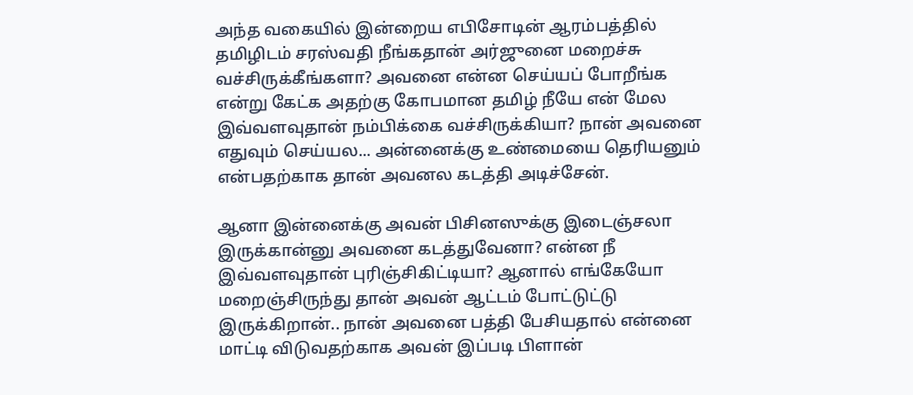அந்த வகையில் இன்றைய எபிசோடின் ஆரம்பத்தில் தமிழிடம் சரஸ்வதி நீங்கதான் அர்ஜுனை மறைச்சு வச்சிருக்கீங்களா? அவனை என்ன செய்யப் போறீங்க என்று கேட்க அதற்கு கோபமான தமிழ் நீயே என் மேல இவ்வளவுதான் நம்பிக்கை வச்சிருக்கியா? நான் அவனை எதுவும் செய்யல... அன்னைக்கு உண்மையை தெரியனும் என்பதற்காக தான் அவனல கடத்தி அடிச்சேன்.

ஆனா இன்னைக்கு அவன் பிசினஸுக்கு இடைஞ்சலா இருக்கான்னு அவனை கடத்துவேனா? என்ன நீ இவ்வளவுதான் புரிஞ்சிகிட்டியா? ஆனால் எங்கேயோ மறைஞ்சிருந்து தான் அவன் ஆட்டம் போட்டுட்டு இருக்கிறான்.. நான் அவனை பத்தி பேசியதால் என்னை மாட்டி விடுவதற்காக அவன் இப்படி பிளான்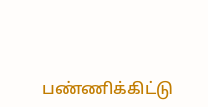பண்ணிக்கிட்டு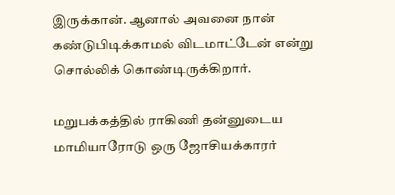இருக்கான். ஆனால் அவனை நான் கண்டுபிடிக்காமல் விடமாட்டேன் என்று சொல்லிக் கொண்டிருக்கிறார்.

மறுபக்கத்தில் ராகிணி தன்னுடைய மாமியாரோடு ஒரு ஜோசியக்காரர்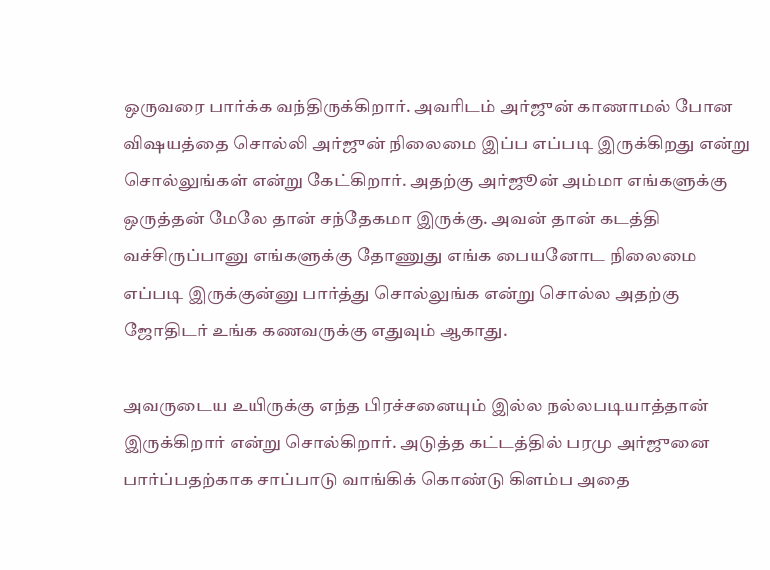ஒருவரை பார்க்க வந்திருக்கிறார். அவரிடம் அர்ஜுன் காணாமல் போன விஷயத்தை சொல்லி அர்ஜுன் நிலைமை இப்ப எப்படி இருக்கிறது என்று சொல்லுங்கள் என்று கேட்கிறார். அதற்கு அர்ஜூன் அம்மா எங்களுக்கு ஒருத்தன் மேலே தான் சந்தேகமா இருக்கு. அவன் தான் கடத்தி வச்சிருப்பானு எங்களுக்கு தோணுது எங்க பையனோட நிலைமை எப்படி இருக்குன்னு பார்த்து சொல்லுங்க என்று சொல்ல அதற்கு ஜோதிடர் உங்க கணவருக்கு எதுவும் ஆகாது.

அவருடைய உயிருக்கு எந்த பிரச்சனையும் இல்ல நல்லபடியாத்தான் இருக்கிறார் என்று சொல்கிறார். அடுத்த கட்டத்தில் பரமு அர்ஜுனை பார்ப்பதற்காக சாப்பாடு வாங்கிக் கொண்டு கிளம்ப அதை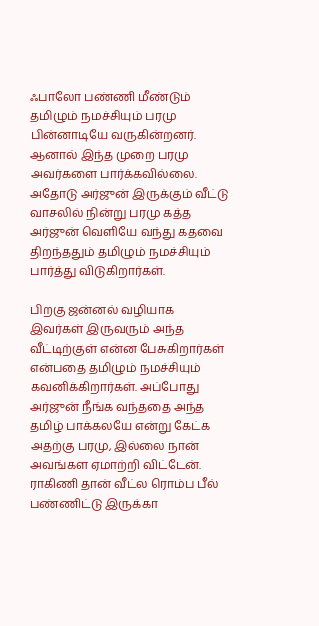ஃபாலோ பண்ணி மீண்டும் தமிழும் நமச்சியும் பரமு பின்னாடியே வருகின்றனர். ஆனால் இந்த முறை பரமு அவர்களை பார்க்கவில்லை. அதோடு அர்ஜுன் இருக்கும் வீட்டு வாசலில் நின்று பரமு கத்த அர்ஜுன் வெளியே வந்து கதவை திறந்ததும் தமிழும் நமச்சியும் பார்த்து விடுகிறார்கள்.

பிறகு ஜன்னல் வழியாக இவர்கள் இருவரும் அந்த வீட்டிற்குள் என்ன பேசுகிறார்கள் என்பதை தமிழும் நமச்சியும் கவனிக்கிறார்கள். அப்போது அர்ஜுன் நீங்க வந்ததை அந்த தமிழ் பாக்கலயே என்று கேட்க அதற்கு பரமு, இல்லை நான் அவங்கள ஏமாற்றி விட்டேன். ராகிணி தான் வீட்ல ரொம்ப பீல் பண்ணிட்டு இருக்கா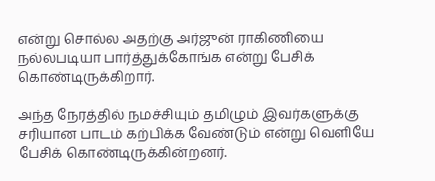என்று சொல்ல அதற்கு அர்ஜுன் ராகிணியை நல்லபடியா பார்த்துக்கோங்க என்று பேசிக் கொண்டிருக்கிறார்.

அந்த நேரத்தில் நமச்சியும் தமிழும் இவர்களுக்கு சரியான பாடம் கற்பிக்க வேண்டும் என்று வெளியே பேசிக் கொண்டிருக்கின்றனர்.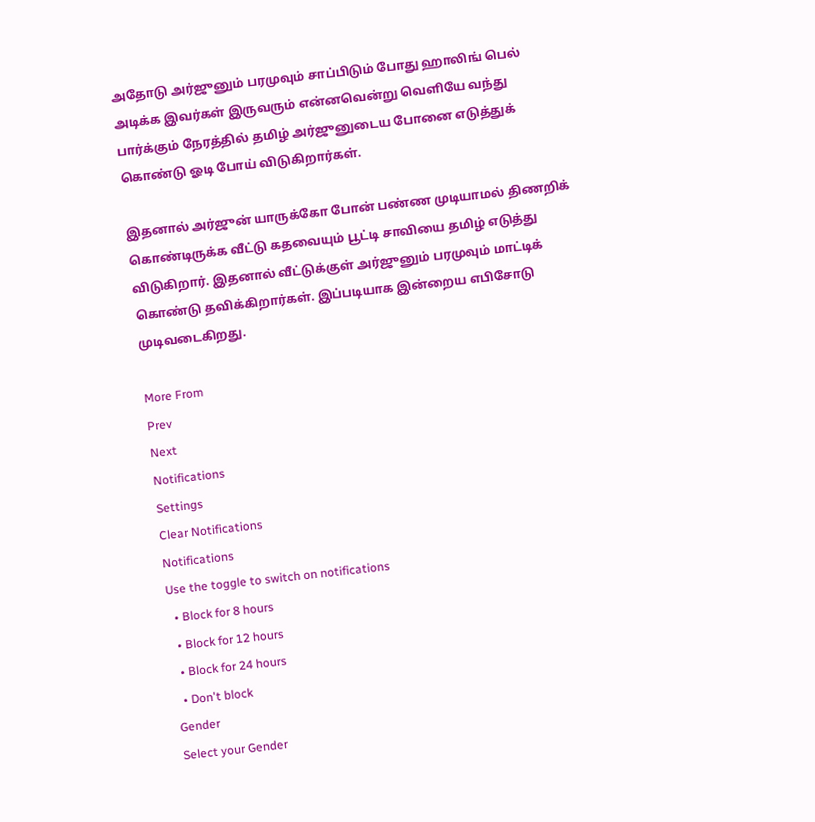அதோடு அர்ஜுனும் பரமுவும் சாப்பிடும் போது ஹாலிங் பெல் அடிக்க இவர்கள் இருவரும் என்னவென்று வெளியே வந்து பார்க்கும் நேரத்தில் தமிழ் அர்ஜுனுடைய போனை எடுத்துக் கொண்டு ஓடி போய் விடுகிறார்கள்.

இதனால் அர்ஜுன் யாருக்கோ போன் பண்ண முடியாமல் திணறிக் கொண்டிருக்க வீட்டு கதவையும் பூட்டி சாவியை தமிழ் எடுத்து விடுகிறார். இதனால் வீட்டுக்குள் அர்ஜுனும் பரமுவும் மாட்டிக் கொண்டு தவிக்கிறார்கள். இப்படியாக இன்றைய எபிசோடு முடிவடைகிறது.

More From
Prev
Next
Notifications
Settings
Clear Notifications
Notifications
Use the toggle to switch on notifications
  • Block for 8 hours
  • Block for 12 hours
  • Block for 24 hours
  • Don't block
Gender
Select your Gender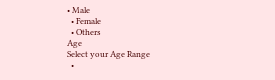• Male
  • Female
  • Others
Age
Select your Age Range
  •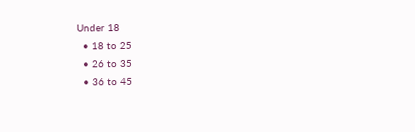Under 18
  • 18 to 25
  • 26 to 35
  • 36 to 45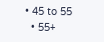• 45 to 55
  • 55+